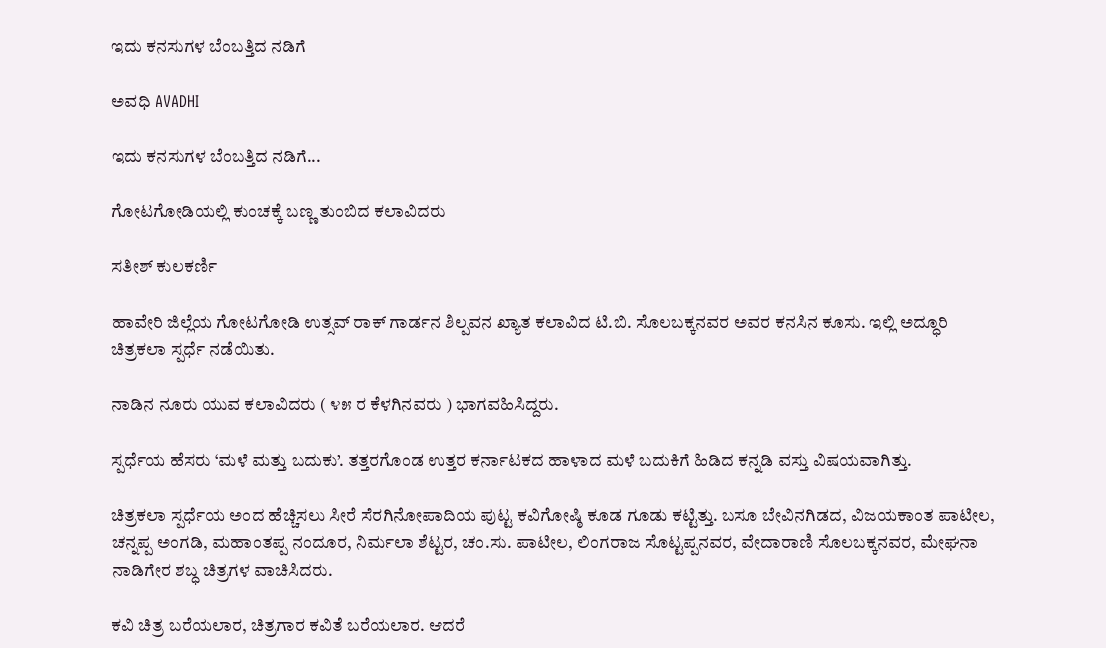ಇದು ಕನಸುಗಳ ಬೆಂಬತ್ತಿದ ನಡಿಗೆ‍

ಅವಧಿ AVADHI

ಇದು ಕನಸುಗಳ ಬೆಂಬತ್ತಿದ ನಡಿಗೆ...

ಗೋಟಗೋಡಿಯಲ್ಲಿ ಕುಂಚಕ್ಕೆ ಬಣ್ಣ ತುಂಬಿದ ಕಲಾವಿದರು

ಸತೀಶ್ ಕುಲಕರ್ಣಿ

ಹಾವೇರಿ ಜಿಲ್ಲೆಯ ಗೋಟಗೋಡಿ ಉತ್ಸವ್ ರಾಕ್ ಗಾರ್ಡನ ಶಿಲ್ಪವನ ಖ್ಯಾತ ಕಲಾವಿದ ಟಿ.ಬಿ. ಸೊಲಬಕ್ಕನವರ ಅವರ ಕನಸಿನ ಕೂಸು. ಇಲ್ಲಿ ಅದ್ಧೂರಿ ಚಿತ್ರಕಲಾ ಸ್ಪರ್ಧೆ ನಡೆಯಿತು.

ನಾಡಿನ ನೂರು ಯುವ ಕಲಾವಿದರು ( ೪೫ ರ ಕೆಳಗಿನವರು ) ಭಾಗವಹಿಸಿದ್ದರು.

ಸ್ಪರ್ಧೆಯ ಹೆಸರು ‘ಮಳೆ ಮತ್ತು ಬದುಕು’. ತತ್ತರಗೊಂಡ ಉತ್ತರ ಕರ್ನಾಟಕದ ಹಾಳಾದ ಮಳೆ ಬದುಕಿಗೆ ಹಿಡಿದ ಕನ್ನಡಿ ವಸ್ತು ವಿಷಯವಾಗಿತ್ತು.

ಚಿತ್ರಕಲಾ ಸ್ಪರ್ಧೆಯ ಅಂದ ಹೆಚ್ಚಿಸಲು ಸೀರೆ ಸೆರಗಿನೋಪಾದಿಯ ಪುಟ್ಟ ಕವಿಗೋಷ್ಠಿ ಕೂಡ ಗೂಡು ಕಟ್ಟಿತ್ತು. ಬಸೂ ಬೇವಿನಗಿಡದ, ವಿಜಯಕಾಂತ ಪಾಟೀಲ, ಚನ್ನಪ್ಪ ಅಂಗಡಿ, ಮಹಾಂತಪ್ಪ ನಂದೂರ, ನಿರ್ಮಲಾ ಶೆಟ್ಟರ, ಚಂ.ಸು. ಪಾಟೀಲ, ಲಿಂಗರಾಜ ಸೊಟ್ಟಪ್ಪನವರ, ವೇದಾರಾಣಿ ಸೊಲಬಕ್ಕನವರ, ಮೇಘನಾ ನಾಡಿಗೇರ ಶಬ್ಧ ಚಿತ್ರಗಳ ವಾಚಿಸಿದರು.

ಕವಿ ಚಿತ್ರ ಬರೆಯಲಾರ, ಚಿತ್ರಗಾರ ಕವಿತೆ ಬರೆಯಲಾರ. ಆದರೆ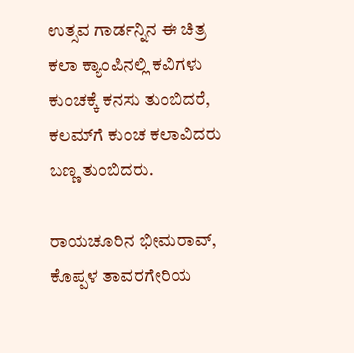ಉತ್ಸವ ಗಾರ್ಡನ್ನಿನ ಈ ಚಿತ್ರ ಕಲಾ ಕ್ಯಾಂಪಿನಲ್ಲಿ ಕವಿಗಳು ಕುಂಚಕ್ಕೆ ಕನಸು ತುಂಬಿದರೆ, ಕಲಮ್‍ಗೆ ಕುಂಚ ಕಲಾವಿದರು ಬಣ್ಣ ತುಂಬಿದರು.

ರಾಯಚೂರಿನ ಭೀಮರಾವ್, ಕೊಪ್ಪಳ ತಾವರಗೇರಿಯ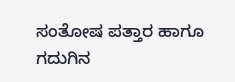ಸಂತೋಷ ಪತ್ತಾರ ಹಾಗೂ ಗದುಗಿನ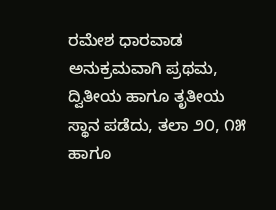ರಮೇಶ ಧಾರವಾಡ ಅನುಕ್ರಮವಾಗಿ ಪ್ರಥಮ, ದ್ವಿತೀಯ ಹಾಗೂ ತೃತೀಯ ಸ್ಥಾನ ಪಡೆದು, ತಲಾ ೨೦, ೧೫ ಹಾಗೂ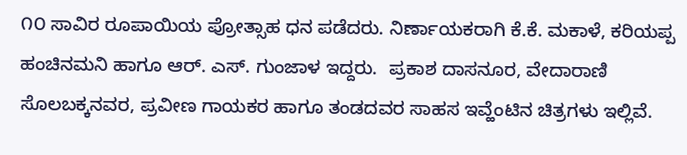೧೦ ಸಾವಿರ ರೂಪಾಯಿಯ ಪ್ರೋತ್ಸಾಹ ಧನ ಪಡೆದರು. ನಿರ್ಣಾಯಕರಾಗಿ ಕೆ.ಕೆ. ಮಕಾಳೆ, ಕರಿಯಪ್ಪ ಹಂಚಿನಮನಿ ಹಾಗೂ ಆರ್. ಎಸ್. ಗುಂಜಾಳ ಇದ್ದರು.  ಪ್ರಕಾಶ ದಾಸನೂರ, ವೇದಾರಾಣಿ ಸೊಲಬಕ್ಕನವರ, ಪ್ರವೀಣ ಗಾಯಕರ ಹಾಗೂ ತಂಡದವರ ಸಾಹಸ ಇವ್ಹೆಂಟಿನ ಚಿತ್ರಗಳು ಇಲ್ಲಿವೆ.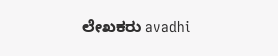ಲೇಖಕರು avadhi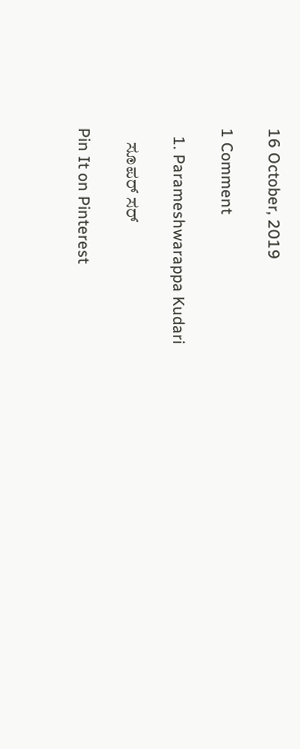16 October, 2019

1 Comment

  1. Parameshwarappa Kudari

    ಸೂಪರ್ ಸರ್

Pin It on Pinterest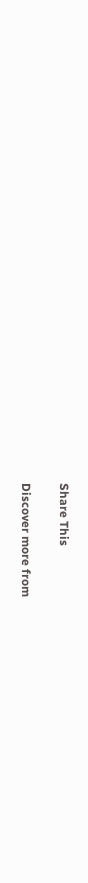Share This

Discover more from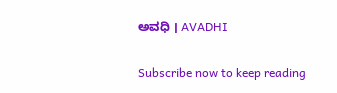ಅವಧಿ । AVADHI

Subscribe now to keep reading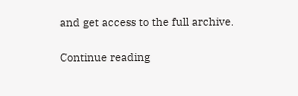and get access to the full archive.

Continue reading